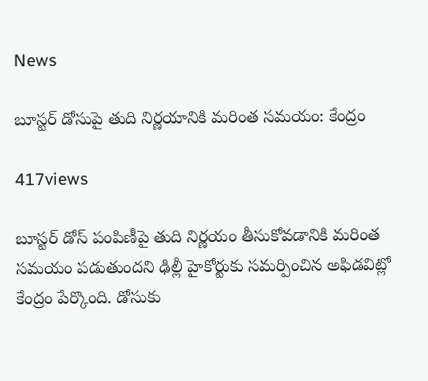News

బూస్టర్ డోసుపై తుది నిర్ణయానికి మరింత సమయం: కేంద్రం

417views

బూస్టర్ డోస్ పంపిణీపై తుది నిర్ణయం తీసుకోవడానికి మరింత సమయం పడుతుందని ఢిల్లీ హైకోర్టుకు సమర్పించిన అఫిడవిట్లో కేంద్రం పేర్కొంది. డోసుకు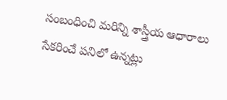సంబంధించి మరిన్ని శాస్త్రీయ ఆధారాలు సేకరించే పనిలో ఉన్నట్లు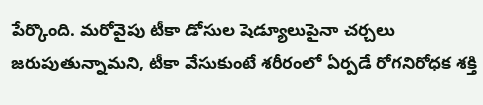పేర్కొంది. మరోవైపు టీకా డోసుల షెడ్యూలుపైనా చర్చలు జరుపుతున్నామని, టీకా వేసుకుంటే శరీరంలో ఏర్పడే రోగనిరోధక శక్తి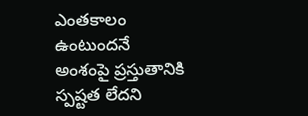ఎంతకాలం ఉంటుందనే అంశంపై ప్రస్తుతానికి స్పష్టత లేదని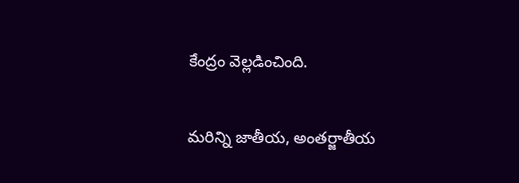కేంద్రం వెల్లడించింది.

మరిన్ని జాతీయ, అంతర్జాతీయ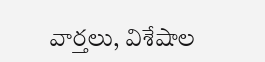వార్తలు, విశేషాల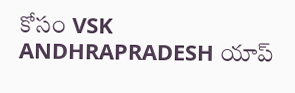కోసం VSK ANDHRAPRADESH యాప్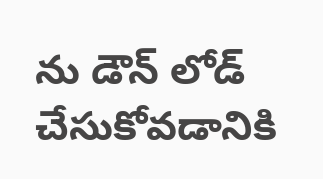ను డౌన్ లోడ్ చేసుకోవడానికి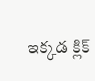ఇక్కడ క్లిక్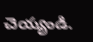చెయ్యండి.